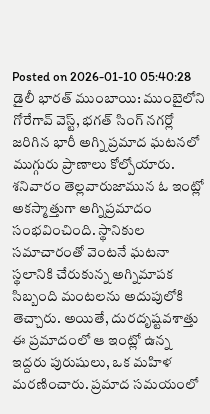Posted on 2026-01-10 05:40:28
డైలీ భారత్ ముంబాయి: ముంబైలోని గోరేగావ్ వెస్ట్, భగత్ సింగ్ నగర్లో జరిగిన భారీ అగ్ని ప్రమాద ఘటనలో ముగ్గురు ప్రాణాలు కోల్పోయారు. శనివారం తెల్లవారుజామున ఓ ఇంట్లో అకస్మాత్తుగా అగ్నిప్రమాదం సంభవించింది. స్థానికుల సమాచారంతో వెంటనే ఘటనా స్థలానికి చేరుకున్న అగ్నిమాపక సిబ్బంది మంటలను అదుపులోకి తెచ్చారు. అయితే, దురదృష్టవశాత్తు ఈ ప్రమాదంలో ఆ ఇంట్లో ఉన్న ఇద్దరు పురుషులు, ఒక మహిళ మరణించారు. ప్రమాద సమయంలో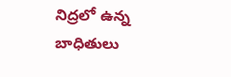నిద్రలో ఉన్న బాధితులు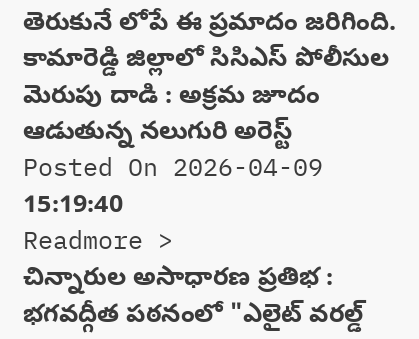తెరుకునే లోపే ఈ ప్రమాదం జరిగింది.
కామారెడ్డి జిల్లాలో సిసిఎస్ పోలీసుల మెరుపు దాడి : అక్రమ జూదం ఆడుతున్న నలుగురి అరెస్ట్
Posted On 2026-04-09 15:19:40
Readmore >
చిన్నారుల అసాధారణ ప్రతిభ : భగవద్గీత పఠనంలో "ఎలైట్ వరల్డ్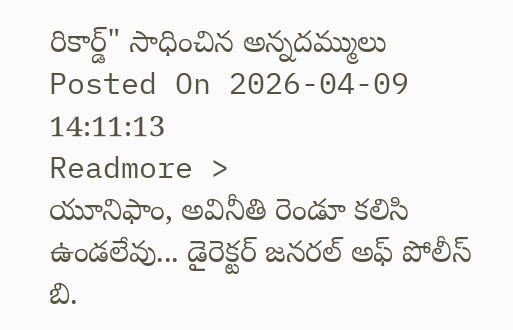రికార్డ్" సాధించిన అన్నదమ్ములు
Posted On 2026-04-09 14:11:13
Readmore >
యూనిఫాం, అవినీతి రెండూ కలిసి ఉండలేవు... డైరెక్టర్ జనరల్ అఫ్ పోలీస్ బి.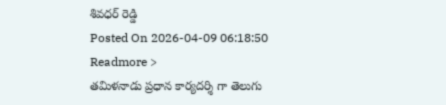శివధర్ రెడ్డి
Posted On 2026-04-09 06:18:50
Readmore >
తమిళనాడు ప్రధాన కార్యదర్శి గా తెలుగు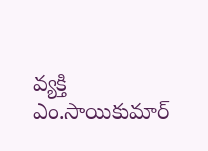వ్యక్తి ఎం.సాయికుమార్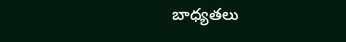బాధ్యతలు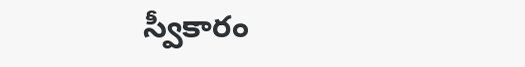స్వీకారం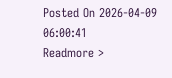Posted On 2026-04-09 06:00:41
Readmore >